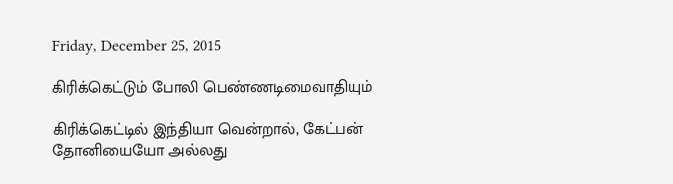Friday, December 25, 2015

கிரிக்கெட்டும் போலி பெண்ணடிமைவாதியும்

கிரிக்கெட்டில் இந்தியா வென்றால், கேட்பன் தோனியையோ அல்லது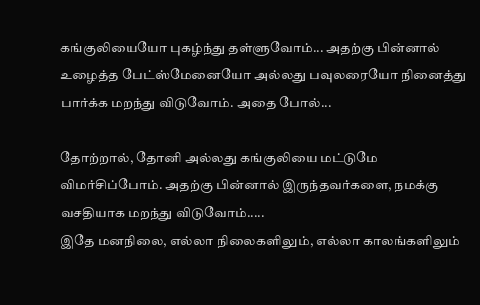கங்குலியையோ புகழ்ந்து தள்ளுவோம்... அதற்கு பின்னால் உழைத்த பேட்ஸ்மேனையோ அல்லது பவுலரையோ நினைத்து பார்க்க மறந்து விடுவோம். அதை போல்...

தோற்றால், தோனி அல்லது கங்குலியை மட்டுமே விமர்சிப்போம். அதற்கு பின்னால் இருந்தவர்களை, நமக்கு வசதியாக மறந்து விடுவோம்.....
இதே மனநிலை, எல்லா நிலைகளிலும், எல்லா காலங்களிலும்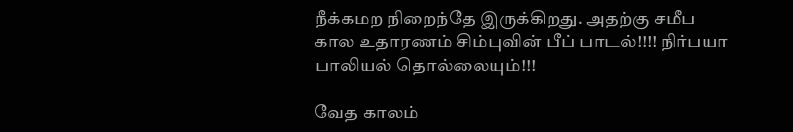நீக்கமற நிறைந்தே இருக்கிறது. அதற்கு சமீப கால உதாரணம் சிம்புவின் பீப் பாடல்!!!! நிர்பயா பாலியல் தொல்லையும்!!!

வேத காலம்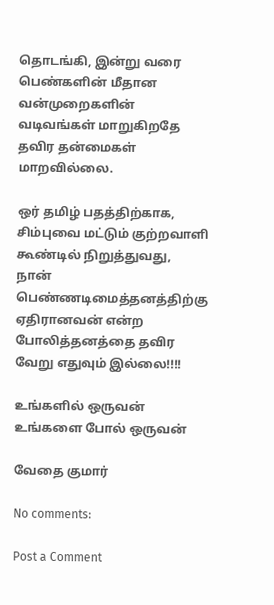தொடங்கி, இன்று வரை பெண்களின் மீதான வன்முறைகளின் வடிவங்கள் மாறுகிறதே தவிர தன்மைகள் மாறவில்லை.

ஒர் தமிழ் பதத்திற்காக, சிம்புவை மட்டும் குற்றவாளி கூண்டில் நிறுத்துவது, நான் பெண்ணடிமைத்தனத்திற்கு ஏதிரானவன் என்ற போலித்தனத்தை தவிர வேறு எதுவும் இல்லை!!!!

உங்களில் ஒருவன்
உங்களை போல் ஒருவன்

வேதை குமார்

No comments:

Post a Comment